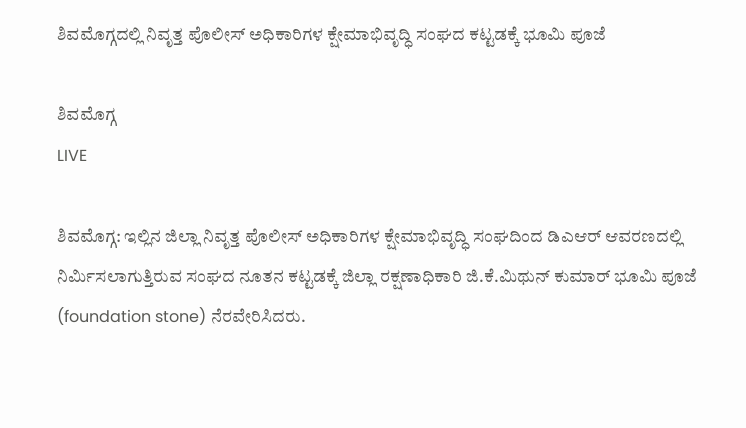ಶಿವಮೊಗ್ಗದಲ್ಲಿ ನಿವೃತ್ತ ಪೊಲೀಸ್‌ ಅಧಿಕಾರಿಗಳ ಕ್ಷೇಮಾಭಿವೃದ್ಧಿ ಸಂಘದ ಕಟ್ಟಡಕ್ಕೆ ಭೂಮಿ ಪೂಜೆ

ಶಿವಮೊಗ್ಗ
LIVE

ಶಿವಮೊಗ್ಗ: ಇಲ್ಲಿನ ಜಿಲ್ಲಾ ನಿವೃತ್ತ ಪೊಲೀಸ್ ಅಧಿಕಾರಿಗಳ ಕ್ಷೇಮಾಭಿವೃದ್ಧಿ ಸಂಘದಿಂದ ಡಿಎಆರ್ ಆವರಣದಲ್ಲಿ ನಿರ್ಮಿಸಲಾಗುತ್ತಿರುವ ಸಂಘದ ನೂತನ ಕಟ್ಟಡಕ್ಕೆ ಜಿಲ್ಲಾ ರಕ್ಷಣಾಧಿಕಾರಿ ಜಿ.ಕೆ.ಮಿಥುನ್‌ ಕುಮಾರ್‌ ಭೂಮಿ ಪೂಜೆ (foundation stone) ನೆರವೇರಿಸಿದರು.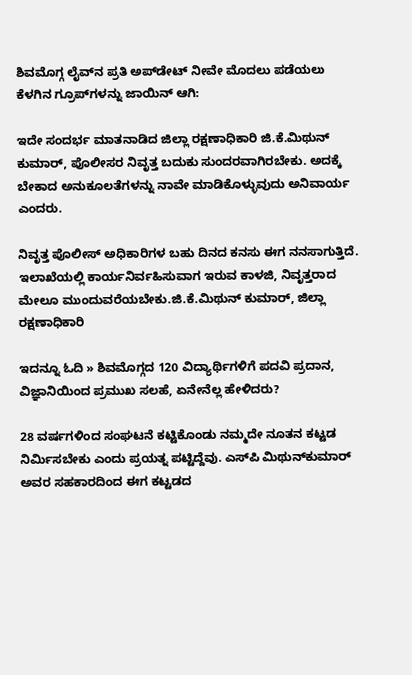ಶಿವಮೊಗ್ಗ ಲೈವ್‌ನ ಪ್ರತಿ ಅಪ್‌ಡೇಟ್‌ ನೀವೇ ಮೊದಲು ಪಡೆಯಲು ಕೆಳಗಿನ ಗ್ರೂಪ್‌ಗಳನ್ನು ಜಾಯಿನ್ ಆಗಿ:

ಇದೇ ಸಂದರ್ಭ ಮಾತನಾಡಿದ ಜಿಲ್ಲಾ ರಕ್ಷಣಾಧಿಕಾರಿ ಜಿ.ಕೆ.ಮಿಥುನ್‌ ಕುಮಾರ್‌, ಪೊಲೀಸರ ನಿವೃತ್ತ ಬದುಕು ಸುಂದರವಾಗಿರಬೇಕು. ಅದಕ್ಕೆ ಬೇಕಾದ ಅನುಕೂಲತೆಗಳನ್ನು ನಾವೇ ಮಾಡಿಕೊಳ್ಳುವುದು ಅನಿವಾರ್ಯ ಎಂದರು.

ನಿವೃತ್ತ ಪೊಲೀಸ್ ಅಧಿಕಾರಿಗಳ ಬಹು ದಿನದ ಕನಸು ಈಗ ನನಸಾಗುತ್ತಿದೆ. ಇಲಾಖೆಯಲ್ಲಿ ಕಾರ್ಯನಿರ್ವಹಿಸುವಾಗ ಇರುವ ಕಾಳಜಿ, ನಿವೃತ್ತರಾದ ಮೇಲೂ ಮುಂದುವರೆಯಬೇಕು.ಜಿ.ಕೆ.ಮಿಥುನ್‌ ಕುಮಾರ್‌, ಜಿಲ್ಲಾ ರಕ್ಷಣಾಧಿಕಾರಿ

ಇದನ್ನೂ ಓದಿ » ಶಿವಮೊಗ್ಗದ 120 ವಿದ್ಯಾರ್ಥಿಗಳಿಗೆ ಪದವಿ ಪ್ರದಾನ, ವಿಜ್ಞಾನಿಯಿಂದ ಪ್ರಮುಖ ಸಲಹೆ, ಏನೇನೆಲ್ಲ ಹೇಳಿದರು?

28 ವರ್ಷಗಳಿಂದ ಸಂಘಟನೆ ಕಟ್ಟಿಕೊಂಡು ನಮ್ಮದೇ ನೂತನ ಕಟ್ಟಡ ನಿರ್ಮಿಸಬೇಕು ಎಂದು ಪ್ರಯತ್ನ ಪಟ್ಟಿದ್ದೆವು. ಎಸ್‌ಪಿ ಮಿಥುನ್‌ಕುಮಾರ್‌ ಅವರ ಸಹಕಾರದಿಂದ ಈಗ ಕಟ್ಟಡದ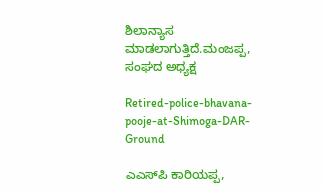ಶಿಲಾನ್ಯಾಸ ಮಾಡಲಾಗುತ್ತಿದೆ.ಮಂಜಪ್ಪ, ಸಂಘದ ಅಧ್ಯಕ್ಷ

Retired-police-bhavana-pooje-at-Shimoga-DAR-Ground

ಎಎಸ್‌ಪಿ ಕಾರಿಯಪ್ಪ,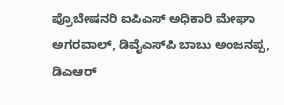ಪ್ರೊಬೇಷನರಿ ಐಪಿಎಸ್ ಅಧಿಕಾರಿ ಮೇಘಾ ಅಗರವಾಲ್, ಡಿವೈಎಸ್‌ಪಿ ಬಾಬು ಅಂಜನಪ್ಪ, ಡಿಎಆರ್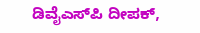ಡಿವೈಎಸ್‌ಪಿ ದೀಪಕ್,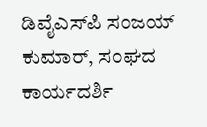ಡಿವೈಎಸ್‌ಪಿ ಸಂಜಯ್‌ ಕುಮಾರ್, ಸಂಘದ ಕಾರ್ಯದರ್ಶಿ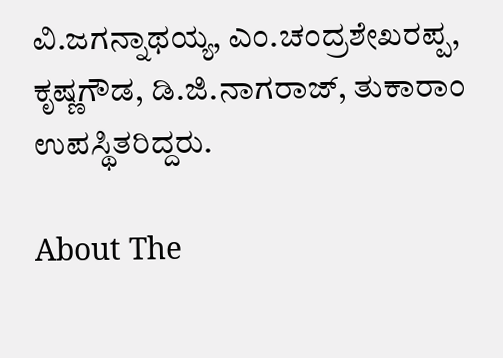ವಿ.ಜಗನ್ನಾಥಯ್ಯ, ಎಂ.ಚಂದ್ರಶೇಖರಪ್ಪ, ಕೃಷ್ಣಗೌಡ, ಡಿ.ಜಿ.ನಾಗರಾಜ್, ತುಕಾರಾಂ ಉಪಸ್ಥಿತರಿದ್ದರು.

About The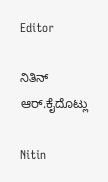Editor

ನಿತಿನ್‌ ಆರ್‌.ಕೈದೊಟ್ಲು

Nitin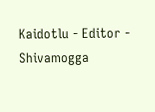Kaidotlu - Editor - Shivamogga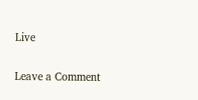Live

Leave a Comment